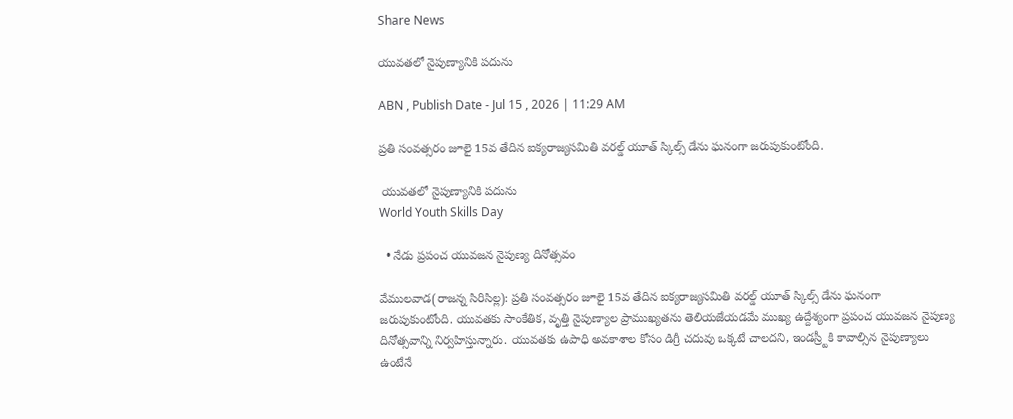Share News

యువతలో నైపుణ్యానికి పదును

ABN , Publish Date - Jul 15 , 2026 | 11:29 AM

ప్రతి సంవత్సరం జూలై 15వ తేదిన ఐక్యరాజ్యసమితి వరల్డ్‌ యూత్‌ స్కిల్స్‌ డేను ఘనంగా జరుపుకుంటోంది.

 యువతలో నైపుణ్యానికి పదును
World Youth Skills Day

  • నేడు ప్రపంచ యువజన నైపుణ్య దినోత్సవం

వేములవాడ(రాజన్న సిరిసిల్ల): ప్రతి సంవత్సరం జూలై 15వ తేదిన ఐక్యరాజ్యసమితి వరల్డ్‌ యూత్‌ స్కిల్స్‌ డేను ఘనంగా జరుపుకుంటోంది. యువతకు సాంకేతిక, వృత్తి నైపుణ్యాల ప్రాముఖ్యతను తెలియజేయడమే ముఖ్య ఉద్దేశ్యంగా ప్రపంచ యువజన నైపుణ్య దినోత్సవాన్ని నిర్వహిస్తున్నారు. యువతకు ఉపాధి అవకాశాల కోసం డిగ్రీ చదువు ఒక్కటే చాలదని, ఇండస్ర్టీకి కావాల్సిన నైపుణ్యాలు ఉంటేనే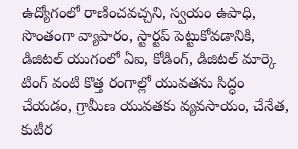ఉద్యోగంలో రాణించవచ్చని, స్వయం ఉపాధి, సొంతంగా వ్యాపారం, స్టార్టప్‌ పెట్టుకోవడానికి, డిజిటల్‌ యుగంలో ఏఐ, కోడింగ్‌, డిజిటల్‌ మార్కె టింగ్‌ వంటి కొత్త రంగాల్లో యువతను సిద్ధం చేయడం, గ్రామీణ యువతకు వ్యవసాయం, చేనేత, కుటీర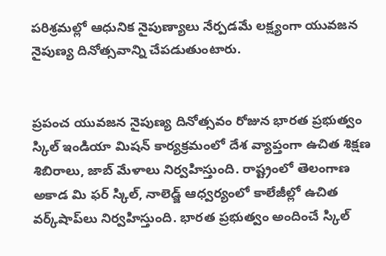పరిశ్రమల్లో ఆధునిక నైపుణ్యాలు నేర్పడమే లక్ష్యంగా యువజన నైపుణ్య దినోత్సవాన్ని చేపడుతుంటారు.


ప్రపంచ యువజన నైపుణ్య దినోత్సవం రోజున భారత ప్రభుత్వం స్కిల్‌ ఇండియా మిషన్‌ కార్యక్రమంలో దేశ వ్యాప్తంగా ఉచిత శిక్షణ శిబిరాలు, జాబ్‌ మేళాలు నిర్వహిస్తుంది. రాష్ట్రంలో తెలంగాణ అకాడ మి ఫర్‌ స్కిల్‌, నాలెడ్జ్‌ ఆధ్వర్యంలో కాలేజీల్లో ఉచిత వర్క్‌షాప్‌లు నిర్వహిస్తుంది. భారత ప్రభుత్వం అందించే స్కిల్‌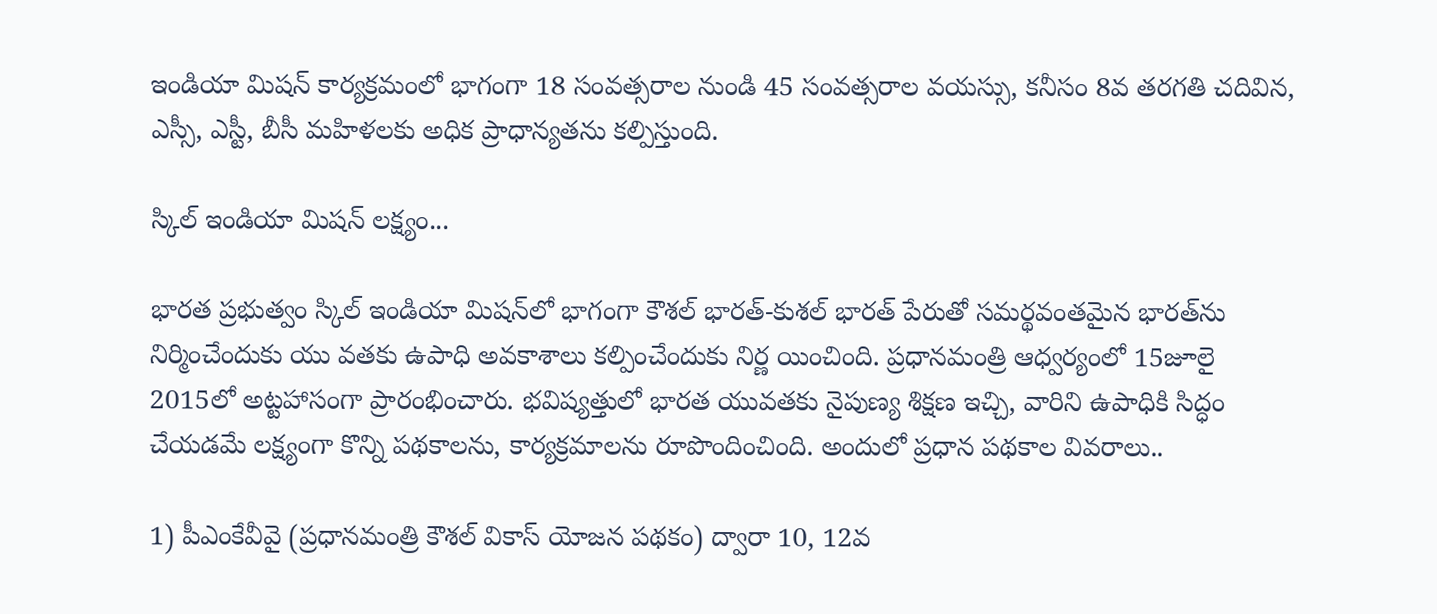ఇండియా మిషన్‌ కార్యక్రమంలో భాగంగా 18 సంవత్సరాల నుండి 45 సంవత్సరాల వయస్సు, కనీసం 8వ తరగతి చదివిన, ఎస్సీ, ఎస్టీ, బీసీ మహిళలకు అధిక ప్రాధాన్యతను కల్పిస్తుంది.

స్కిల్‌ ఇండియా మిషన్‌ లక్ష్యం...

భారత ప్రభుత్వం స్కిల్‌ ఇండియా మిషన్‌లో భాగంగా కౌశల్‌ భారత్‌-కుశల్‌ భారత్‌ పేరుతో సమర్థవంతమైన భారత్‌ను నిర్మించేందుకు యు వతకు ఉపాధి అవకాశాలు కల్పించేందుకు నిర్ణ యించింది. ప్రధానమంత్రి ఆధ్వర్యంలో 15జూలై 2015లో అట్టహాసంగా ప్రారంభించారు. భవిష్యత్తులో భారత యువతకు నైపుణ్య శిక్షణ ఇచ్చి, వారిని ఉపాధికి సిద్ధం చేయడమే లక్ష్యంగా కొన్ని పథకాలను, కార్యక్రమాలను రూపొందించింది. అందులో ప్రధాన పథకాల వివరాలు..

1) పీఎంకేవీవై (ప్రధానమంత్రి కౌశల్‌ వికాస్‌ యోజన పథకం) ద్వారా 10, 12వ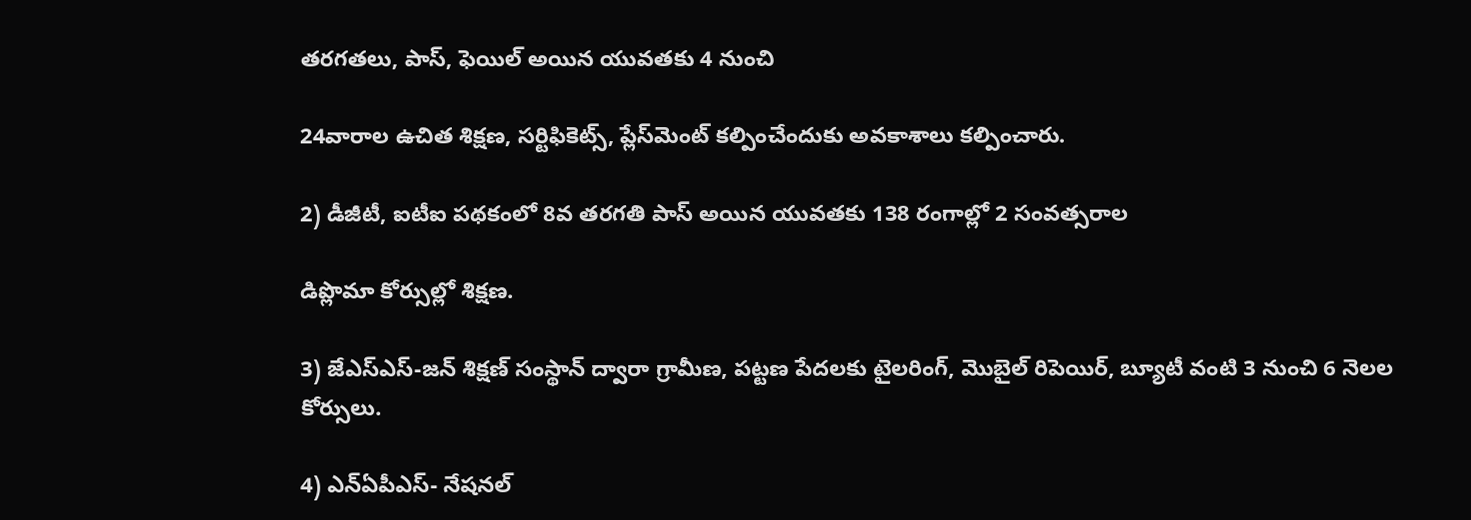తరగతలు, పాస్‌, ఫెయిల్‌ అయిన యువతకు 4 నుంచి

24వారాల ఉచిత శిక్షణ, సర్టిఫికెట్స్‌, ప్లేస్‌మెంట్‌ కల్పించేందుకు అవకాశాలు కల్పించారు.

2) డీజీటీ, ఐటీఐ పథకంలో 8వ తరగతి పాస్‌ అయిన యువతకు 138 రంగాల్లో 2 సంవత్సరాల

డిప్లొమా కోర్సుల్లో శిక్షణ.

3) జేఎస్‌ఎస్‌-జన్‌ శిక్షణ్‌ సంస్థాన్‌ ద్వారా గ్రామీణ, పట్టణ పేదలకు టైలరింగ్‌, మొబైల్‌ రిపెయిర్‌, బ్యూటీ వంటి 3 నుంచి 6 నెలల కోర్సులు.

4) ఎన్‌ఏపీఎస్‌- నేషనల్‌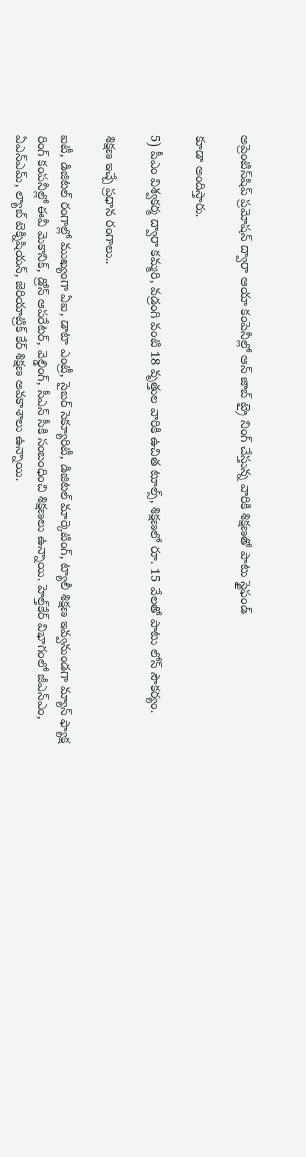అప్రెంటిస్‌షిప్‌ ప్రమోషన్‌ ద్వారా ఆయా కంపెనీల్లో ఆన్‌ జాబ్‌ ట్రై నింగ్‌ చేస్తున్న వారికి శిక్షణతో పాటు స్టైఫండ్‌

కూడా అందిస్తారు.

5) పీఎం విశ్వకర్మ ద్వారా కమ్మరి, వడ్రంగి వంటి 18 వృత్తుల వారికి ఉచిత టూల్స్‌, శిక్షణలో రూ. 15 వేలతో పాటు లోన్‌ సౌకర్యం.

శిక్షణ ఇచ్చే ప్రధాన రంగాలు..

ఐటీ, డిజిటల్‌ రంగాల్లో ముఖ్యంగా ఏఐ, డాటా ఎంట్రీ, సైబర్‌ సెక్యూరిటీ, డిజిటల్‌ మార్కెటింగ్‌, ట్యాలీ శిక్షణ ఇవ్వనుండగా మ్యాన్‌ ఫ్యాక్ష రింగ్‌ కంపనీల్లో ఈవీ మెకానిక్‌, డ్రోన్‌ ఆపరేటర్‌, వెల్డింగ్‌, సీఎన్‌ సీకి సంబంధించి శిక్షణలు ఉన్నాయి. హెల్త్‌కేర్‌ విభాగంలో జీఎన్‌ఎం, ఏఎన్‌ఎమ్‌, ల్యాబ్‌ టెక్నిషియన్‌, జెరియాట్రిక్‌ కేర్‌ శిక్షణ అవకాశాలు ఉన్నాయి.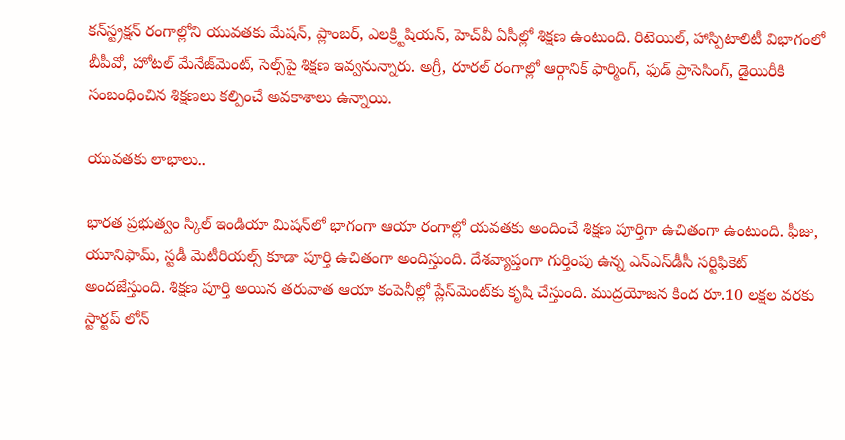కన్‌స్ట్రక్షన్‌ రంగాల్లోని యువతకు మేషన్‌, ప్లాంబర్‌, ఎలక్ర్టిషియన్‌, హెచ్‌వీ ఏసీల్లో శిక్షణ ఉంటుంది. రిటెయిల్‌, హాస్పిటాలిటీ విభాగంలో బీపీవో, హోటల్‌ మేనేజ్‌మెంట్‌, సెల్స్‌పై శిక్షణ ఇవ్వనున్నారు. అగ్రీ, రూరల్‌ రంగాల్లో ఆర్గానిక్‌ ఫార్మింగ్‌, ఫుడ్‌ ప్రాసెసింగ్‌, డైయిరీకి సంబంధించిన శిక్షణలు కల్పించే అవకాశాలు ఉన్నాయి.

యువతకు లాభాలు..

భారత ప్రభుత్వం స్కిల్‌ ఇండియా మిషన్‌లో భాగంగా ఆయా రంగాల్లో యవతకు అందించే శిక్షణ పూర్తిగా ఉచితంగా ఉంటుంది. ఫీజు, యూనిఫామ్‌, స్టడీ మెటీరియల్స్‌ కూడా పూర్తి ఉచితంగా అందిస్తుంది. దేశవ్యాప్తంగా గుర్తింపు ఉన్న ఎన్‌ఎస్‌డీసీ సర్టిఫికెట్‌ అందజేస్తుంది. శిక్షణ పూర్తి అయిన తరువాత ఆయా కంపెనీల్లో ప్లేస్‌మెంట్‌కు కృషి చేస్తుంది. ముద్రయోజన కింద రూ.10 లక్షల వరకు స్టార్టప్‌ లోన్‌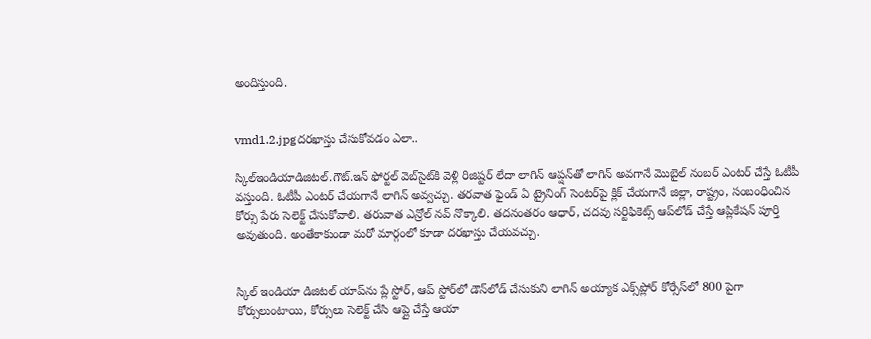అందిస్తుంది.


vmd1.2.jpgదరఖాస్తు చేసుకోవడం ఎలా..

స్కిల్‌ఇండియాడిజిటల్‌.గౌట్‌.ఇన్‌ ఫోర్టల్‌ వెబ్‌సైట్‌కి వెళ్లి రిజిష్టర్‌ లేదా లాగిన్‌ ఆప్షన్‌తో లాగిన్‌ అవగానే మొబైల్‌ నంబర్‌ ఎంటర్‌ చేస్తే ఓటీపీ వస్తుంది. ఓటీపీ ఎంటర్‌ చేయగానే లాగిన్‌ అవ్వచ్చు. తరవాత ఫైండ్‌ ఏ ట్రైనింగ్‌ సెంటర్‌పై క్లిక్‌ చేయగానే జిల్లా, రాష్ట్రం, సంబంధించిన కోర్సు పేరు సెలెక్ట్‌ చేసుకోవాలి. తరువాత ఎన్రోల్‌ నవ్‌ నొక్కాలి. తదనంతరం ఆధార్‌, చదవు సర్టిఫికెట్స్‌ ఆప్‌లోడ్‌ చేస్తే ఆప్లికేషన్‌ పూర్తి అవుతుంది. అంతేకాకుండా మరో మార్గంలో కూడా దరఖాస్తు చేయవచ్చు.


స్కిల్‌ ఇండియా డిజిటల్‌ యాప్‌ను ప్లే స్టోర్‌, ఆప్‌ స్టోర్‌లో డౌన్‌లోడ్‌ చేసుకుని లాగిన్‌ అయ్యాక ఎక్స్‌ప్లోర్‌ కోర్సేస్‌లో 800 పైగా కోర్సులుంటాయి, కోర్సులు సెలెక్ట్‌ చేసి ఆప్లై చేస్తే ఆయా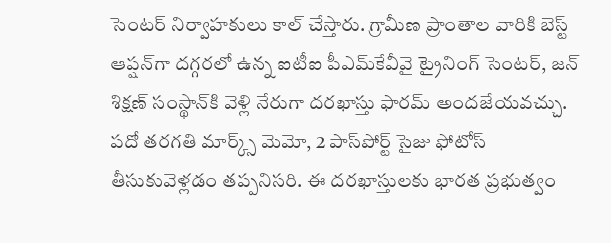సెంటర్‌ నిర్వాహకులు కాల్‌ చేస్తారు. గ్రామీణ ప్రాంతాల వారికి బెస్ట్‌ ఆప్షన్‌గా దగ్గరలో ఉన్న ఐటీఐ పీఎమ్‌కేవీవై ట్రైనింగ్‌ సెంటర్‌, జన్‌ శిక్షణ్‌ సంస్థాన్‌కి వెళ్లి నేరుగా దరఖాస్తు ఫారమ్‌ అందజేయవచ్చు. పదో తరగతి మార్క్స్‌ మెమో, 2 పాస్‌పోర్ట్‌ సైజు ఫోటోస్‌ తీసుకువెళ్లడం తప్పనిసరి. ఈ దరఖాస్తులకు భారత ప్రభుత్వం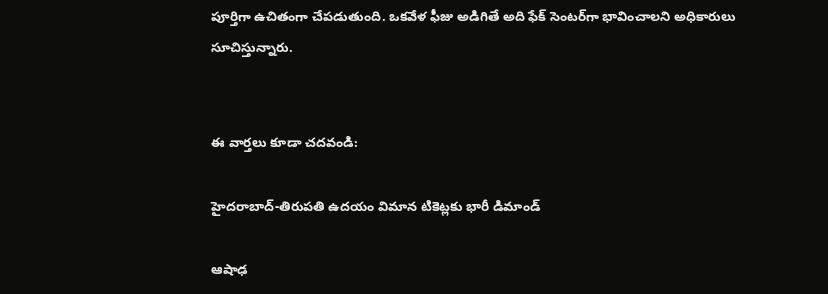పూర్తిగా ఉచితంగా చేపడుతుంది. ఒకవేళ ఫీజు అడిగితే అది ఫేక్‌ సెంటర్‌గా భావించాలని అధికారులు సూచిస్తున్నారు.


ఈ వార్తలు కూడా చదవండి:

హైదరాబాద్‌-తిరుపతి ఉదయం విమాన టికెట్లకు భారీ డిమాండ్

ఆషాఢ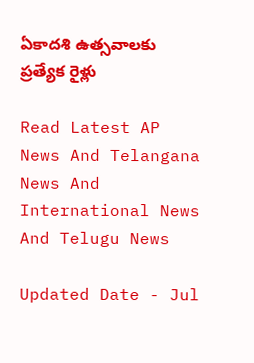ఏకాదశి ఉత్సవాలకు ప్రత్యేక రైళ్లు

Read Latest AP News And Telangana News And International News And Telugu News

Updated Date - Jul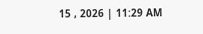15 , 2026 | 11:29 AM